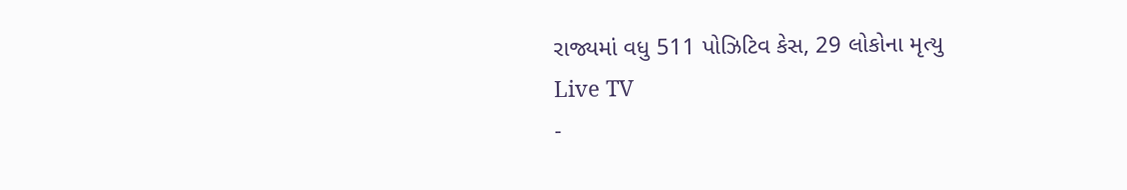રાજ્યમાં વધુ 511 પોઝિટિવ કેસ, 29 લોકોના મૃત્યુ
Live TV
-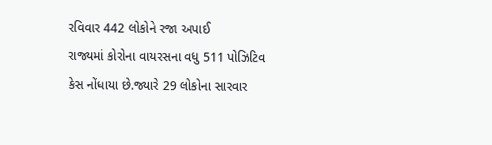રવિવાર 442 લોકોને રજા અપાઈ
રાજ્યમાં કોરોના વાયરસના વધુ 511 પોઝિટિવ કેસ નોંધાયા છે.જ્યારે 29 લોકોના સારવાર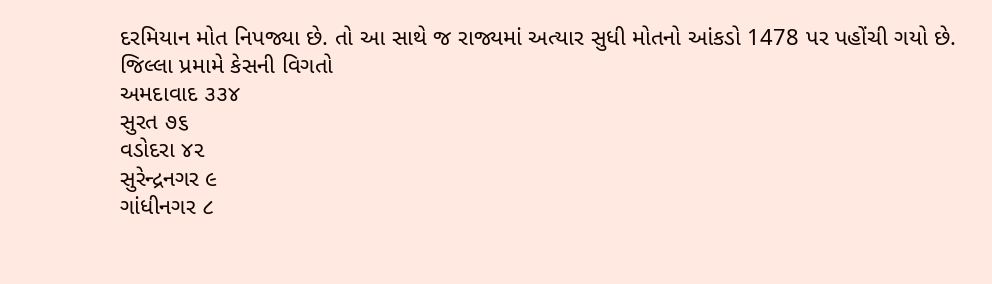દરમિયાન મોત નિપજ્યા છે. તો આ સાથે જ રાજ્યમાં અત્યાર સુધી મોતનો આંકડો 1478 પર પહોંચી ગયો છે.
જિલ્લા પ્રમામે કેસની વિગતો
અમદાવાદ ૩૩૪
સુરત ૭૬
વડોદરા ૪૨
સુરેન્દ્રનગર ૯
ગાંધીનગર ૮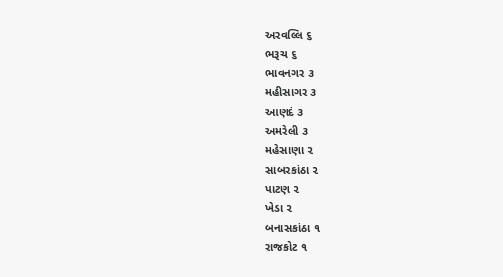અરવલ્લિ ૬
ભરૂચ ૬
ભાવનગર ૩
મહીસાગર ૩
આણદં ૩
અમરેલી ૩
મહેસાણા ૨
સાબરકાંઠા ૨
પાટણ ૨
ખેડા ૨
બનાસકાંઠા ૧
રાજકોટ ૧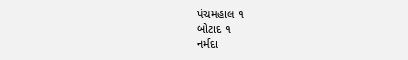પંચમહાલ ૧
બોટાદ ૧
નર્મદા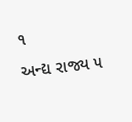૧
અન્દ્ય રાજ્ય ૫